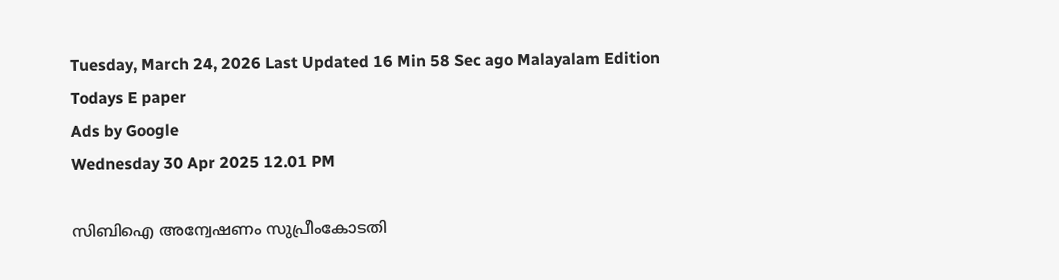Tuesday, March 24, 2026 Last Updated 16 Min 58 Sec ago Malayalam Edition
Todays E paper
Ads by Google
Wednesday 30 Apr 2025 12.01 PM

സിബിഐ അന്വേഷണം സുപ്രീംകോടതി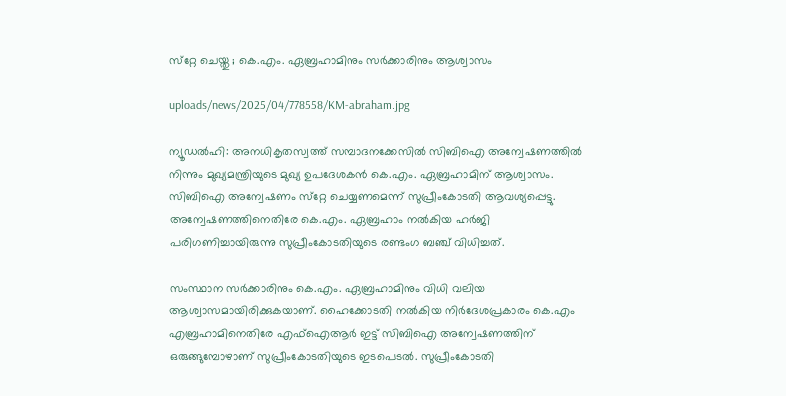സ്‌റ്റേ ചെയ്തു ; കെ.എം. ഏബ്രഹാമിനും സര്‍ക്കാരിനും ആശ്വാസം

uploads/news/2025/04/778558/KM-abraham.jpg

ന്യൂഡല്‍ഹി: അനധികൃതസ്വത്ത് സമ്പാദനക്കേസില്‍ സിബിഐ അന്വേഷണത്തില്‍ നിന്നും മുഖ്യമന്ത്രിയുടെ മുഖ്യ ഉപദേശകന്‍ കെ.എം. ഏബ്രഹാമിന് ആശ്വാസം. സിബിഐ അന്വേഷണം സ്‌റ്റേ ചെയ്യണമെന്ന് സുപ്രീംകോടതി ആവശ്യപ്പെട്ടു. അന്വേഷണത്തിനെതിരേ കെ.എം. ഏബ്രഹാം നല്‍കിയ ഹര്‍ജി പരിഗണിച്ചായിരുന്നു സുപ്രീംകോടതിയുടെ രണ്ടംഗ ബഞ്ച് വിധിച്ചത്.

സംസ്ഥാന സര്‍ക്കാരിനും കെ.എം. ഏബ്രഹാമിനും വിധി വലിയ ആശ്വാസമായിരിക്കുകയാണ്. ഹൈക്കോടതി നല്‍കിയ നിര്‍ദേശപ്രകാരം കെ.എം എബ്രഹാമിനെതിരേ എഫ്‌ഐആര്‍ ഇട്ട് സിബിഐ അന്വേഷണത്തിന് ഒരുങ്ങുമ്പോഴാണ് സുപ്രീംകോടതിയുടെ ഇടപെടല്‍. സുപ്രീംകോടതി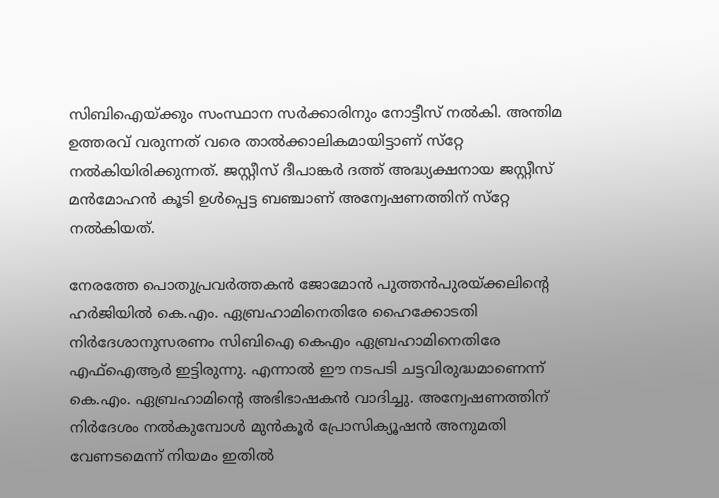സിബിഐയ്ക്കും സംസ്ഥാന സര്‍ക്കാരിനും നോട്ടീസ് നല്‍കി. അന്തിമ ഉത്തരവ് വരുന്നത് വരെ താല്‍ക്കാലികമായിട്ടാണ് സ്‌റ്റേ നല്‍കിയിരിക്കുന്നത്. ജസ്റ്റീസ് ദീപാങ്കര്‍ ദത്ത് അദ്ധ്യക്ഷനായ ജസ്റ്റീസ് മന്‍മോഹന്‍ കൂടി ഉള്‍പ്പെട്ട ബഞ്ചാണ് അന്വേഷണത്തിന് സ്‌റ്റേ നല്‍കിയത്.

നേരത്തേ പൊതുപ്രവര്‍ത്തകന്‍ ജോമോന്‍ പുത്തന്‍പുരയ്ക്കലിന്റെ ഹര്‍ജിയില്‍ കെ.എം. ഏബ്രഹാമിനെതിരേ ഹൈക്കോടതി നിര്‍ദേശാനുസരണം സിബിഐ കെഎം ഏബ്രഹാമിനെതിരേ എഫ്‌ഐആര്‍ ഇട്ടിരുന്നു. എന്നാല്‍ ഈ നടപടി ചട്ടവിരുദ്ധമാണെന്ന് കെ.എം. ഏബ്രഹാമിന്റെ അഭിഭാഷകന്‍ വാദിച്ചു. അന്വേഷണത്തിന് നിര്‍ദേശം നല്‍കുമ്പോള്‍ മുന്‍കൂര്‍ പ്രോസിക്യൂഷന്‍ അനുമതി വേണടമെന്ന് നിയമം ഇതില്‍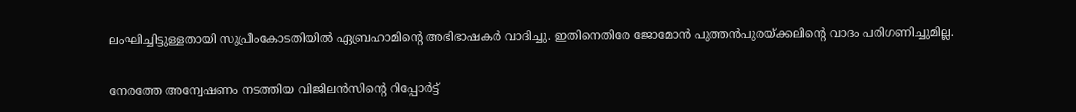ലംഘിച്ചിട്ടുള്ളതായി സുപ്രീംകോടതിയില്‍ ഏബ്രഹാമിന്റെ അഭിഭാഷകര്‍ വാദിച്ചു. ഇതിനെതിരേ ജോമോന്‍ പുത്തന്‍പുരയ്ക്കലിന്റെ വാദം പരിഗണിച്ചുമില്ല.

നേരത്തേ അന്വേഷണം നടത്തിയ വിജിലന്‍സിന്റെ റിപ്പോര്‍ട്ട്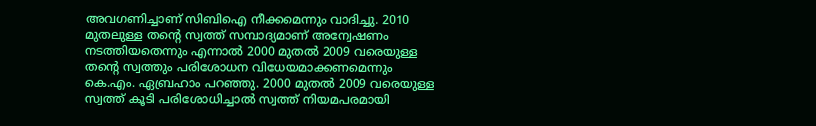അവഗണിച്ചാണ് സിബിഐ നീക്കമെന്നും വാദിച്ചു. 2010 മുതലുള്ള തന്റെ സ്വത്ത് സമ്പാദ്യമാണ് അന്വേഷണം നടത്തിയതെന്നും എന്നാല്‍ 2000 മുതല്‍ 2009 വരെയുള്ള തന്റെ സ്വത്തും പരിശോധന വിധേയമാക്കണമെന്നും കെ.എം. ഏബ്രഹാം പറഞ്ഞു. 2000 മുതല്‍ 2009 വരെയുള്ള സ്വത്ത് കൂടി പരിശോധിച്ചാല്‍ സ്വത്ത് നിയമപരമായി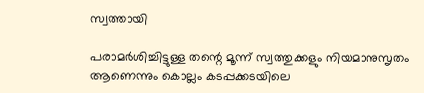സ്വത്തായി

പരാമര്‍ശിച്ചിട്ടുള്ള തന്റെ മൂന്ന് സ്വത്തുക്കളും നിയമാനുസൃതം ആണെന്നും കൊല്ലം കടപ്പക്കടയിലെ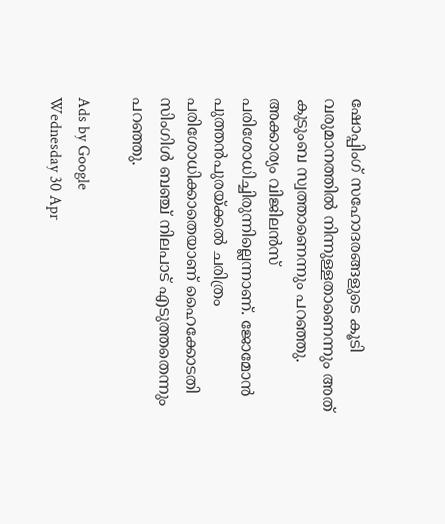ഷോപ്പിംഗ് സഹോദരങ്ങളുടെ കൂടി വരുമാനത്തില്‍ നിന്നുള്ളതാണെന്നും അത് കുടുംബ സ്വത്താണെന്നും പറഞ്ഞു. അക്കാര്യം വിജിലന്‍സ് പരിശോധിച്ചിരുന്നില്ലെന്നാണ്. ജോമോന്‍ പുത്തന്‍പുരയ്ക്കല്‍ ചരിത്രം പരിശോധിക്കാതെയാണ് ഹൈക്കോടതി സിംഗിള്‍ ബഞ്ച് നിലപാട് എടുത്തതെന്നും പറഞ്ഞു.

Ads by Google
Wednesday 30 Apr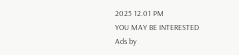2025 12.01 PM
YOU MAY BE INTERESTED
Ads by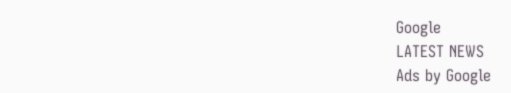Google
LATEST NEWS
Ads by Google